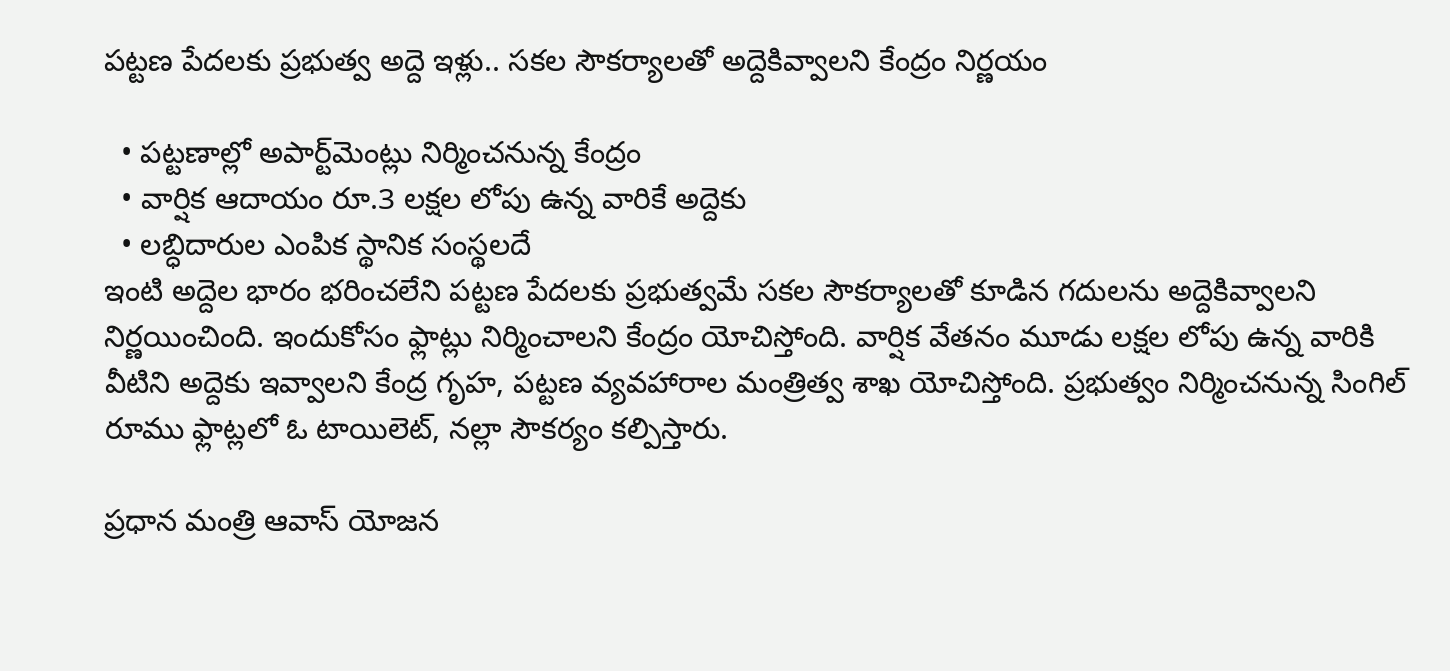పట్టణ పేదలకు ప్రభుత్వ అద్దె ఇళ్లు.. సకల సౌకర్యాలతో అద్దెకివ్వాలని కేంద్రం నిర్ణయం

  • పట్టణాల్లో అపార్ట్‌మెంట్లు నిర్మించనున్న కేంద్రం
  • వార్షిక ఆదాయం రూ.3 లక్షల లోపు ఉన్న వారికే అద్దెకు
  • లబ్ధిదారుల ఎంపిక స్థానిక సంస్థలదే
ఇంటి అద్దెల భారం భరించలేని పట్టణ పేదలకు ప్రభుత్వమే సకల సౌకర్యాలతో కూడిన గదులను అద్దెకివ్వాలని నిర్ణయించింది. ఇందుకోసం ఫ్లాట్లు నిర్మించాలని కేంద్రం యోచిస్తోంది. వార్షిక వేతనం మూడు లక్షల లోపు ఉన్న వారికి వీటిని అద్దెకు ఇవ్వాలని కేంద్ర గృహ, పట్టణ వ్యవహారాల మంత్రిత్వ శాఖ యోచిస్తోంది. ప్రభుత్వం నిర్మించనున్న సింగిల్ రూము ఫ్లాట్లలో ఓ టాయిలెట్, నల్లా సౌకర్యం కల్పిస్తారు.

ప్రధాన మంత్రి ఆవాస్ యోజన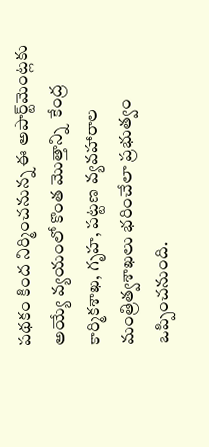పథకం కింద నిర్మించనున్న ఈ అపార్ట్‌మెంట్లకు అయ్యే వ్యయంలో కొంత మొత్తాన్ని  కేంద్ర కార్మికశాఖ, గృహ, పట్టణ వ్యవహారాల మంత్రిత్వశాఖలు భరించేలా ప్రభుత్వం ఒప్పించనుంది.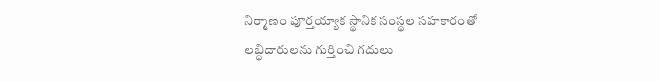నిర్మాణం పూర్తయ్యాక స్థానిక సంస్థల సహకారంతో లబ్ధిదారులను గుర్తించి గదులు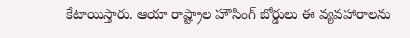కేటాయిస్తారు. ఆయా రాష్ట్రాల హౌసింగ్ బోర్డులు ఈ వ్యవహారాలను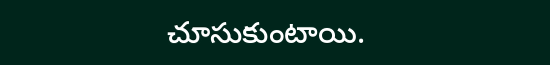చూసుకుంటాయి.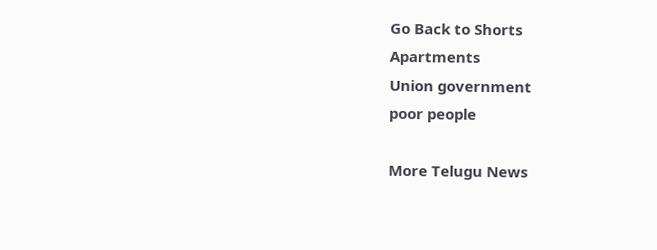Go Back to Shorts
Apartments
Union government
poor people

More Telugu News